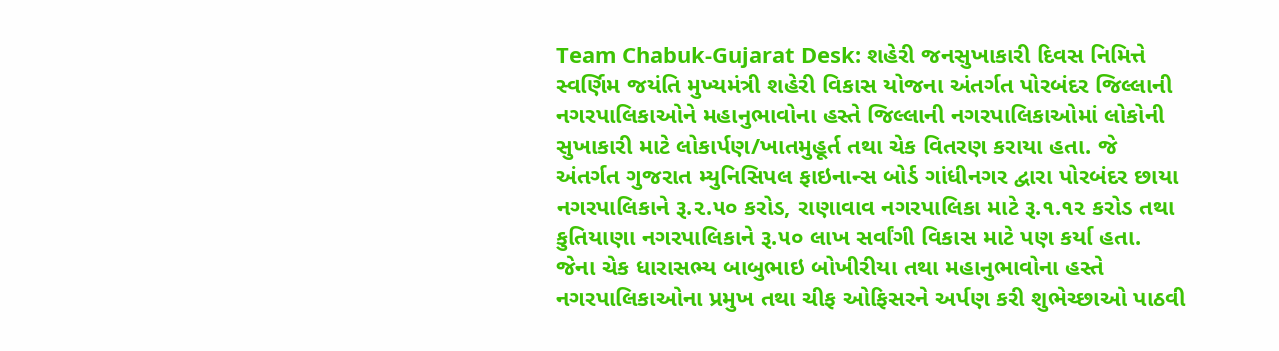Team Chabuk-Gujarat Desk: શહેરી જનસુખાકારી દિવસ નિમિત્તે સ્વર્ણિમ જયંતિ મુખ્યમંત્રી શહેરી વિકાસ યોજના અંતર્ગત પોરબંદર જિલ્લાની નગરપાલિકાઓને મહાનુભાવોના હસ્તે જિલ્લાની નગરપાલિકાઓમાં લોકોની સુખાકારી માટે લોકાર્પણ/ખાતમુહૂર્ત તથા ચેક વિતરણ કરાયા હતા. જે અંતર્ગત ગુજરાત મ્યુનિસિપલ ફાઇનાન્સ બોર્ડ ગાંધીનગર દ્વારા પોરબંદર છાયા નગરપાલિકાને રૂ.૨.૫૦ કરોડ, રાણાવાવ નગરપાલિકા માટે રૂ.૧.૧૨ કરોડ તથા કુતિયાણા નગરપાલિકાને રૂ.૫૦ લાખ સર્વાંગી વિકાસ માટે પણ કર્યા હતા. જેના ચેક ધારાસભ્ય બાબુભાઇ બોખીરીયા તથા મહાનુભાવોના હસ્તે નગરપાલિકાઓના પ્રમુખ તથા ચીફ ઓફિસરને અર્પણ કરી શુભેચ્છાઓ પાઠવી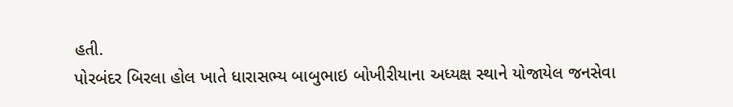હતી.
પોરબંદર બિરલા હોલ ખાતે ધારાસભ્ય બાબુભાઇ બોખીરીયાના અધ્યક્ષ સ્થાને યોજાયેલ જનસેવા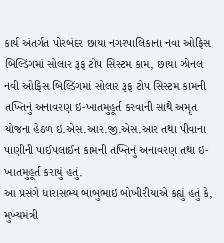કાર્ય અંતર્ગત પોરબંદર છાયા નગરપાલિકાના નવા ઓફિસ બિલ્ડિંગમાં સોલાર રૂફ ટોપ સિસ્ટમ કામ, છાયા ઝોનલ નવી ઓફિસ બિલ્ડિંગમાં સોલાર રૂફ ટોપ સિસ્ટમ કામની તખ્તિનું અનાવરણ ઇ-ખાતમુહૂર્ત કરવાની સાથે અમૃત યોજના હેઠળ ઇ.એસ.આર.જી.એસ.આર તથા પીવાના પાણીની પાઈપલાઈન કામની તખ્તિનું અનાવરણ તથા ઇ-ખાતમુહૂર્ત કરાયું હતું.
આ પ્રસંગે ધારાસભ્ય બાબુભાઇ બોખીરીયાએ કહ્યું હતું કે, મુખ્યમંત્રી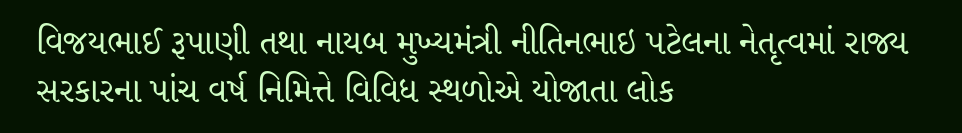વિજયભાઈ રૂપાણી તથા નાયબ મુખ્યમંત્રી નીતિનભાઇ પટેલના નેતૃત્વમાં રાજ્ય સરકારના પાંચ વર્ષ નિમિત્તે વિવિધ સ્થળોએ યોજાતા લોક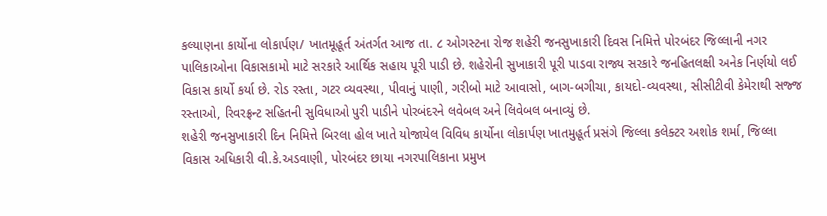કલ્યાણના કાર્યોના લોકાર્પણ/ ખાતમૂહૂર્ત અંતર્ગત આજ તા. ૮ ઓગસ્ટના રોજ શહેરી જનસુખાકારી દિવસ નિમિત્તે પોરબંદર જિલ્લાની નગર પાલિકાઓના વિકાસકામો માટે સરકારે આર્થિક સહાય પૂરી પાડી છે. શહેરોની સુખાકારી પૂરી પાડવા રાજ્ય સરકારે જનહિતલક્ષી અનેક નિર્ણયો લઈ વિકાસ કાર્યો કર્યા છે. રોડ રસ્તા, ગટર વ્યવસ્થા, પીવાનું પાણી, ગરીબો માટે આવાસો, બાગ-બગીચા, કાયદો-વ્યવસ્થા, સીસીટીવી કેમેરાથી સજ્જ રસ્તાઓ, રિવરફ્રન્ટ સહિતની સુવિધાઓ પુરી પાડીને પોરબંદરને લવેબલ અને લિવેબલ બનાવ્યું છે.
શહેરી જનસુખાકારી દિન નિમિત્તે બિરલા હોલ ખાતે યોજાયેલ વિવિધ કાર્યોના લોકાર્પણ ખાતમુહૂર્ત પ્રસંગે જિલ્લા કલેક્ટર અશોક શર્મા, જિલ્લા વિકાસ અધિકારી વી.કે.અડવાણી, પોરબંદર છાયા નગરપાલિકાના પ્રમુખ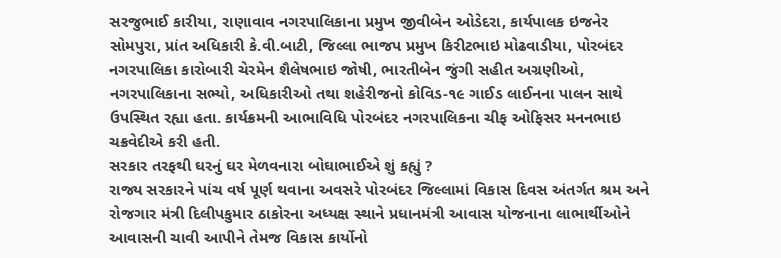સરજુભાઈ કારીયા, રાણાવાવ નગરપાલિકાના પ્રમુખ જીવીબેન ઓડેદરા, કાર્યપાલક ઇજનેર સોમપુરા, પ્રાંત અધિકારી કે.વી.બાટી, જિલ્લા ભાજપ પ્રમુખ કિરીટભાઇ મોઢવાડીયા, પોરબંદર નગરપાલિકા કારોબારી ચેરમેન શૈલેષભાઇ જોષી, ભારતીબેન જુંગી સહીત અગ્રણીઓ, નગરપાલિકાના સભ્યો, અધિકારીઓ તથા શહેરીજનો કોવિડ-૧૯ ગાઈડ લાઈનના પાલન સાથે ઉપસ્થિત રહ્યા હતા. કાર્યક્રમની આભાવિધિ પોરબંદર નગરપાલિકના ચીફ ઓફિસર મનનભાઇ ચક્રવેદીએ કરી હતી.
સરકાર તરફથી ઘરનું ઘર મેળવનારા બોઘાભાઈએ શું કહ્યું ?
રાજ્ય સરકારને પાંચ વર્ષ પૂર્ણ થવાના અવસરે પોરબંદર જિલ્લામાં વિકાસ દિવસ અંતર્ગત શ્રમ અને રોજગાર મંત્રી દિલીપકુમાર ઠાકોરના અધ્યક્ષ સ્થાને પ્રધાનમંત્રી આવાસ યોજનાના લાભાર્થીઓને આવાસની ચાવી આપીને તેમજ વિકાસ કાર્યોનો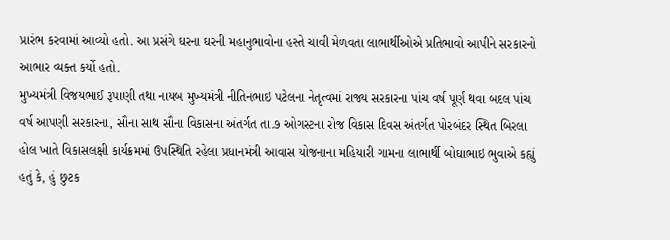પ્રારંભ કરવામાં આવ્યો હતો. આ પ્રસંગે ઘરના ઘરની મહાનુભાવોના હસ્તે ચાવી મેળવતા લાભાર્થીઓએ પ્રતિભાવો આપીને સરકારનો આભાર વ્યક્ત કર્યો હતો.
મુખ્યમંત્રી વિજયભાઈ રૂપાણી તથા નાયબ મુખ્યમંત્રી નીતિનભાઇ પટેલના નેતૃત્વમાં રાજ્ય સરકારના પાંચ વર્ષ પૂર્ણ થવા બદલ પાંચ વર્ષ આપણી સરકારના, સૌના સાથ સૌના વિકાસના અંતર્ગત તા.૭ ઓગસ્ટના રોજ વિકાસ દિવસ અંતર્ગત પોરબંદર સ્થિત બિરલા હોલ ખાતે વિકાસલક્ષી કાર્યક્રમમાં ઉપસ્થિતિ રહેલા પ્રધાનમંત્રી આવાસ યોજનાના મહિયારી ગામના લાભાર્થી બોઘાભાઇ ભુવાએ કહ્યું હતું કે, હું છુટક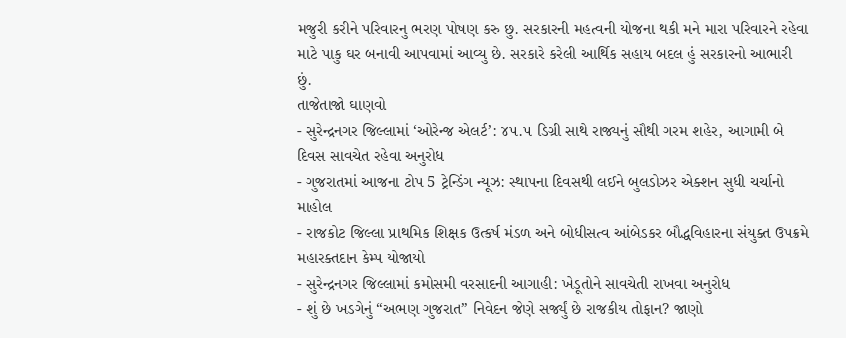મજુરી કરીને પરિવારનુ ભરણ પોષણ કરુ છુ. સરકારની મહત્વની યોજના થકી મને મારા પરિવારને રહેવા માટે પાકુ ઘર બનાવી આપવામાં આવ્યુ છે. સરકારે કરેલી આર્થિક સહાય બદલ હું સરકારનો આભારી છું.
તાજેતાજો ઘાણવો
- સુરેન્દ્રનગર જિલ્લામાં ‘ઓરેન્જ એલર્ટ’: ૪૫.૫ ડિગ્રી સાથે રાજ્યનું સૌથી ગરમ શહેર, આગામી બે દિવસ સાવચેત રહેવા અનુરોધ
- ગુજરાતમાં આજના ટોપ 5 ટ્રેન્ડિંગ ન્યૂઝ: સ્થાપના દિવસથી લઈને બુલડોઝર એક્શન સુધી ચર્ચાનો માહોલ
- રાજકોટ જિલ્લા પ્રાથમિક શિક્ષક ઉત્કર્ષ મંડળ અને બોધીસત્વ આંબેડકર બૌદ્ધવિહારના સંયુક્ત ઉપક્રમે મહારક્તદાન કેમ્પ યોજાયો
- સુરેન્દ્રનગર જિલ્લામાં કમોસમી વરસાદની આગાહી: ખેડૂતોને સાવચેતી રાખવા અનુરોધ
- શું છે ખડગેનું “અભણ ગુજરાત” નિવેદન જેણે સર્જ્યું છે રાજકીય તોફાન? જાણો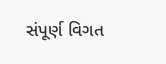સંપૂર્ણ વિગત